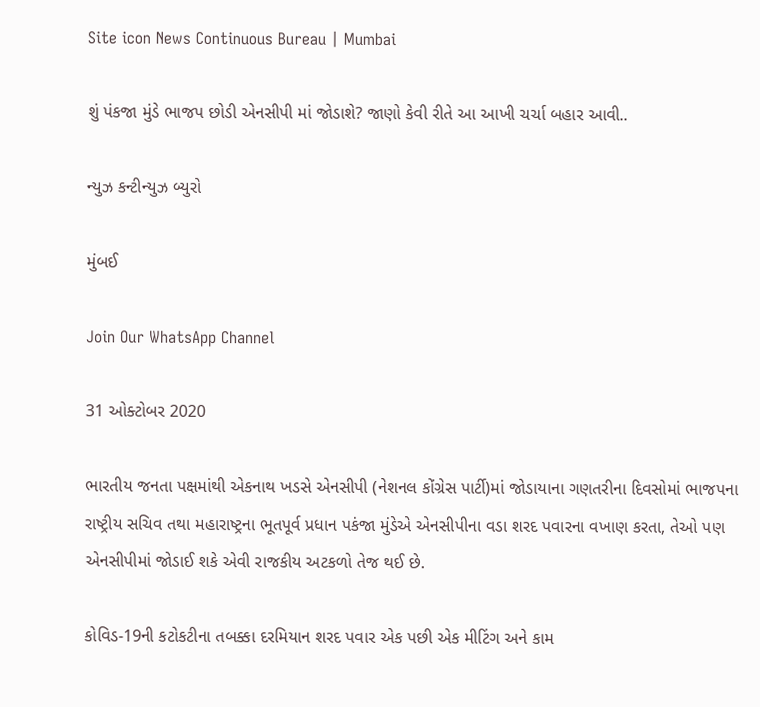Site icon News Continuous Bureau | Mumbai

શું પંકજા મુંડે ભાજપ છોડી એનસીપી માં જોડાશે? જાણો કેવી રીતે આ આખી ચર્ચા બહાર આવી..

ન્યુઝ કન્ટીન્યુઝ બ્યુરો

મુંબઈ

Join Our WhatsApp Channel

31 ઓક્ટોબર 2020

ભારતીય જનતા પક્ષમાંથી એકનાથ ખડસે એનસીપી (નેશનલ કોંગ્રેસ પાર્ટી)માં જોડાયાના ગણતરીના દિવસોમાં ભાજપના રાષ્ટ્રીય સચિવ તથા મહારાષ્ટ્રના ભૂતપૂર્વ પ્રધાન પકંજા મુંડેએ એનસીપીના વડા શરદ પવારના વખાણ કરતા, તેઓ પણ એનસીપીમાં જોડાઈ શકે એવી રાજકીય અટકળો તેજ થઈ છે.

કોવિડ-19ની કટોકટીના તબક્કા દરમિયાન શરદ પવાર એક પછી એક મીટિંગ અને કામ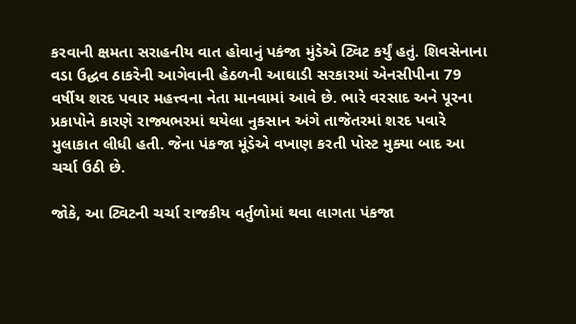કરવાની ક્ષમતા સરાહનીય વાત હોવાનું પકંજા મુંડેએ ટ્વિટ કર્યું હતું. શિવસેનાના વડા ઉદ્ધવ ઠાકરેની આગેવાની હેઠળની આઘાડી સરકારમાં એનસીપીના 79 વર્ષીય શરદ પવાર મહત્ત્વના નેતા માનવામાં આવે છે. ભારે વરસાદ અને પૂરના પ્રકાપોને કારણે રાજ્યભરમાં થયેલા નુકસાન અંગે તાજેતરમાં શરદ પવારે મુલાકાત લીધી હતી. જેના પંકજા મૂંડેએ વખાણ કરતી પોસ્ટ મુક્યા બાદ આ ચર્ચા ઉઠી છે.

જોકે, આ ટ્વિટની ચર્ચા રાજકીય વર્તુળોમાં થવા લાગતા પંકજા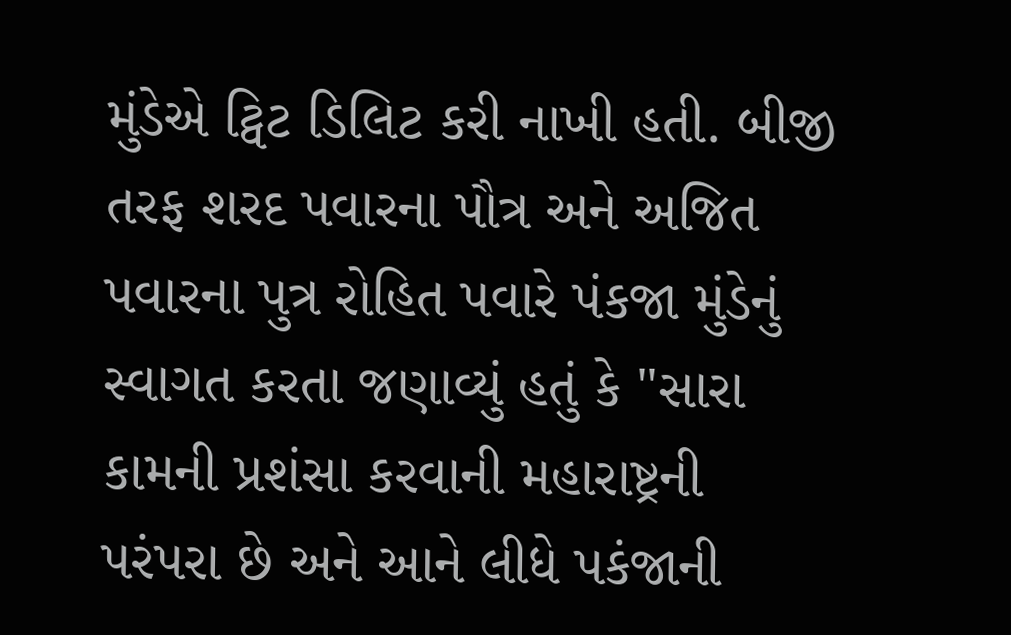મુંડેએ ટ્વિટ ડિલિટ કરી નાખી હતી. બીજી તરફ શરદ પવારના પૌત્ર અને અજિત પવારના પુત્ર રોહિત પવારે પંકજા મુંડેનું સ્વાગત કરતા જણાવ્યું હતું કે "સારા કામની પ્રશંસા કરવાની મહારાષ્ટ્રની પરંપરા છે અને આને લીધે પકંજાની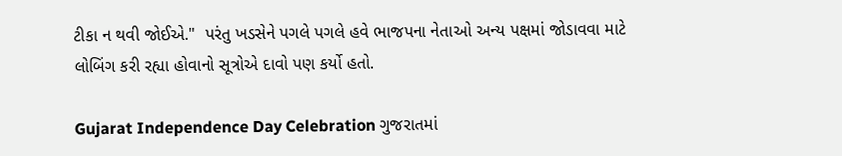ટીકા ન થવી જોઈએ."  પરંતુ ખડસેને પગલે પગલે હવે ભાજપના નેતાઓ અન્ય પક્ષમાં જોડાવવા માટે લોબિંગ કરી રહ્યા હોવાનો સૂત્રોએ દાવો પણ કર્યો હતો.

Gujarat Independence Day Celebration ગુજરાતમાં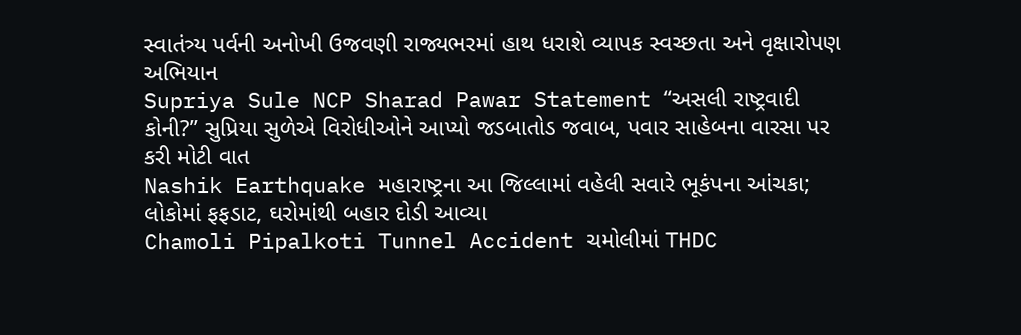સ્વાતંત્ર્ય પર્વની અનોખી ઉજવણી રાજ્યભરમાં હાથ ધરાશે વ્યાપક સ્વચ્છતા અને વૃક્ષારોપણ અભિયાન
Supriya Sule NCP Sharad Pawar Statement “અસલી રાષ્ટ્રવાદી કોની?” સુપ્રિયા સુળેએ વિરોધીઓને આપ્યો જડબાતોડ જવાબ, પવાર સાહેબના વારસા પર કરી મોટી વાત
Nashik Earthquake મહારાષ્ટ્રના આ જિલ્લામાં વહેલી સવારે ભૂકંપના આંચકા; લોકોમાં ફફડાટ, ઘરોમાંથી બહાર દોડી આવ્યા
Chamoli Pipalkoti Tunnel Accident ચમોલીમાં THDC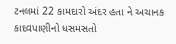ટનલમાં 22 કામદારો અંદર હતા ને અચાનક કાદવપાણીનો ધસમસતો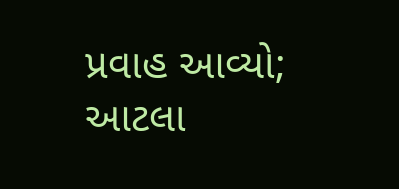પ્રવાહ આવ્યો; આટલા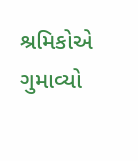શ્રમિકોએ ગુમાવ્યો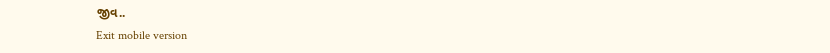જીવ..
Exit mobile version